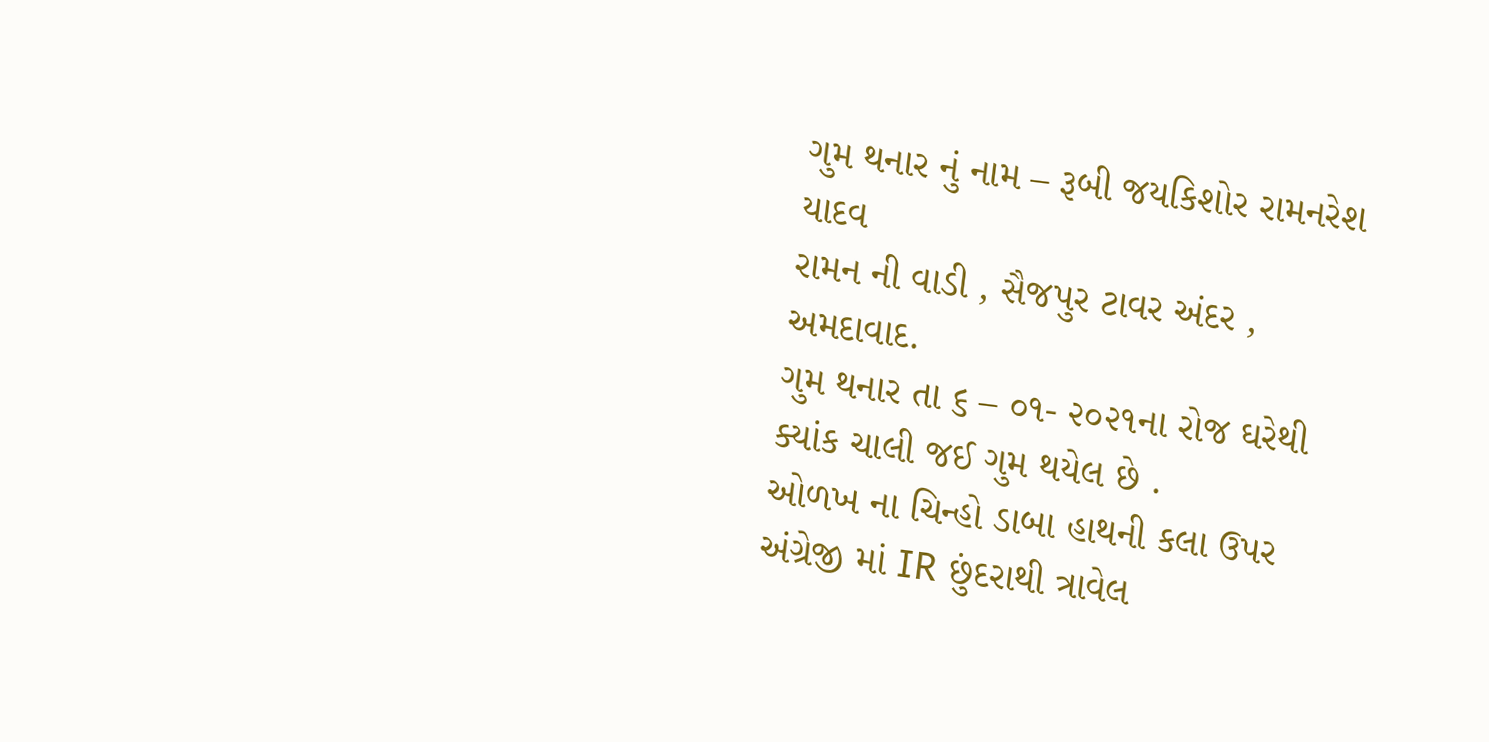ગુમ થનાર નું નામ – રૂબી જયકિશોર રામનરેશ યાદવ
રામન ની વાડી , સૈજપુર ટાવર અંદર , અમદાવાદ.
ગુમ થનાર તા ૬ – ૦૧- ૨૦૨૧ના રોજ ઘરેથી ક્યાંક ચાલી જઈ ગુમ થયેલ છે .
ઓળખ ના ચિન્હો ડાબા હાથની કલા ઉપર અંગ્રેજી માં IR છુંદરાથી ત્રાવેલ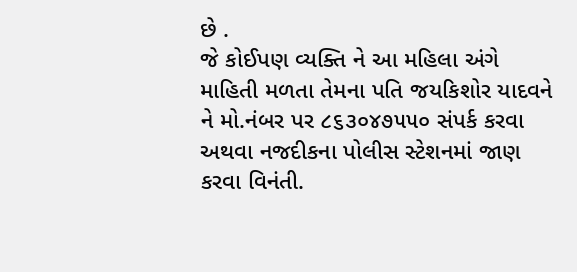છે .
જે કોઈપણ વ્યક્તિ ને આ મહિલા અંગે માહિતી મળતા તેમના પતિ જયકિશોર યાદવને ને મો.નંબર પર ૮૬૩૦૪૭૫૫૦ સંપર્ક કરવા અથવા નજદીકના પોલીસ સ્ટેશનમાં જાણ કરવા વિનંતી.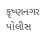કૃષ્ણનગર પોલીસ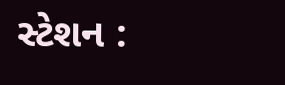સ્ટેશન :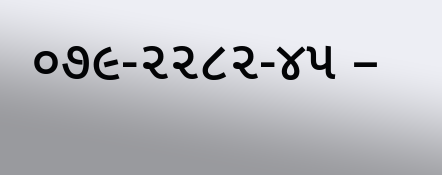૦૭૯-૨૨૮૨-૪૫ –